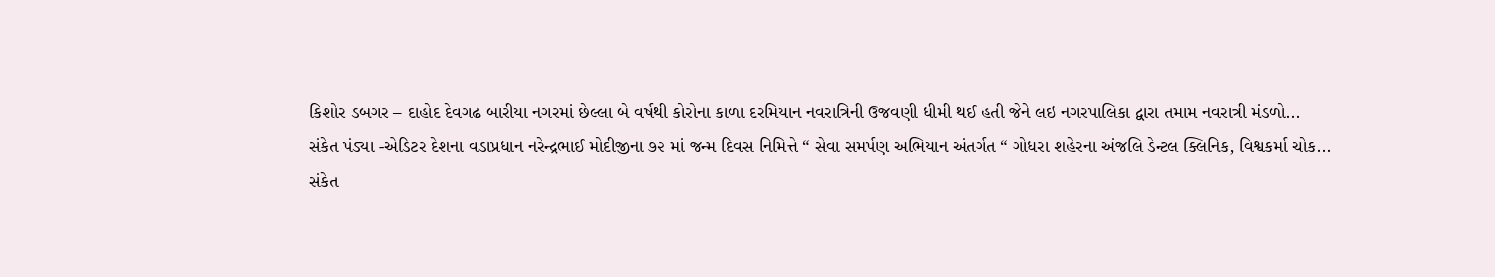કિશોર ડબગર – દાહોદ દેવગઢ બારીયા નગરમાં છેલ્લા બે વર્ષથી કોરોના કાળા દરમિયાન નવરાત્રિની ઉજવણી ધીમી થઈ હતી જેને લઇ નગરપાલિકા દ્વારા તમામ નવરાત્રી મંડળો...
સંકેત પંડ્યા -એડિટર દેશના વડાપ્રધાન નરેન્દ્રભાઈ મોદીજીના ૭૨ માં જન્મ દિવસ નિમિત્તે “ સેવા સમર્પણ અભિયાન અંતર્ગત “ ગોધરા શહેરના અંજલિ ડેન્ટલ ક્લિનિક, વિશ્વકર્મા ચોક...
સંકેત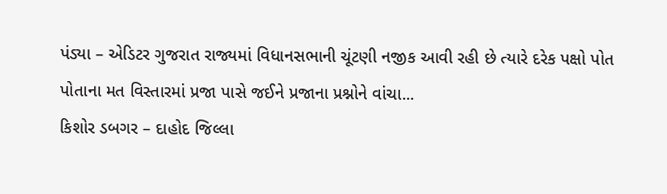પંડ્યા – એડિટર ગુજરાત રાજ્યમાં વિધાનસભાની ચૂંટણી નજીક આવી રહી છે ત્યારે દરેક પક્ષો પોત પોતાના મત વિસ્તારમાં પ્રજા પાસે જઈને પ્રજાના પ્રશ્નોને વાંચા...
કિશોર ડબગર – દાહોદ જિલ્લા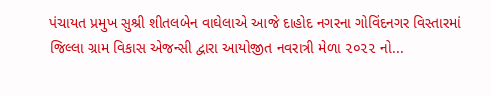પંચાયત પ્રમુખ સુશ્રી શીતલબેન વાઘેલાએ આજે દાહોદ નગરના ગોવિંદનગર વિસ્તારમાં જિલ્લા ગ્રામ વિકાસ એજન્સી દ્વારા આયોજીત નવરાત્રી મેળા ૨૦૨૨ નો...